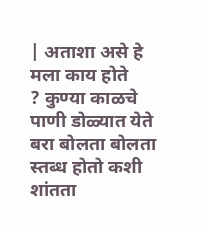| अताशा असे हे
मला काय होते
? कुण्या काळचे पाणी डोळ्यात येते बरा बोलता बोलता स्तब्ध होतो कशी शांतता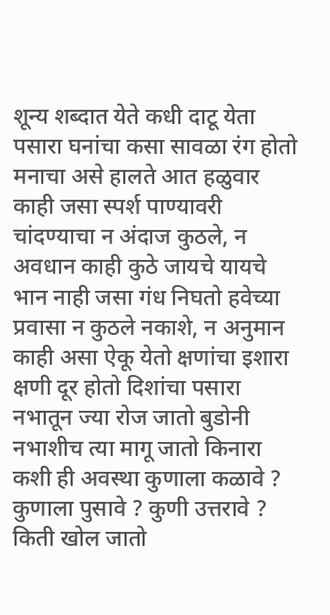शून्य शब्दात येते कधी दाटू येता पसारा घनांचा कसा सावळा रंग होतो मनाचा असे हालते आत हळुवार काही जसा स्पर्श पाण्यावरी चांदण्याचा न अंदाज कुठले, न अवधान काही कुठे जायचे यायचे भान नाही जसा गंध निघतो हवेच्या प्रवासा न कुठले नकाशे, न अनुमान काही असा ऐकू येतो क्षणांचा इशारा क्षणी दूर होतो दिशांचा पसारा नभातून ज्या रोज जातो बुडोनी नभाशीच त्या मागू जातो किनारा कशी ही अवस्था कुणाला कळावे ? कुणाला पुसावे ? कुणी उत्तरावे ? किती खोल जातो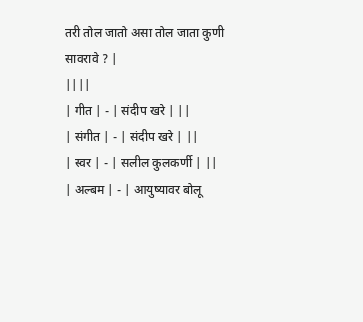तरी तोल जातो असा तोल जाता कुणी सावरावे ? |
||||
| गीत | - | संदीप खरे | ||
| संगीत | - | संदीप खरे | ||
| स्वर | - | सलील कुलकर्णी | ||
| अल्बम | - | आयुष्यावर बोलू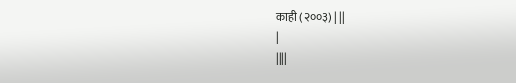काही (२००३) | ||
|
||||